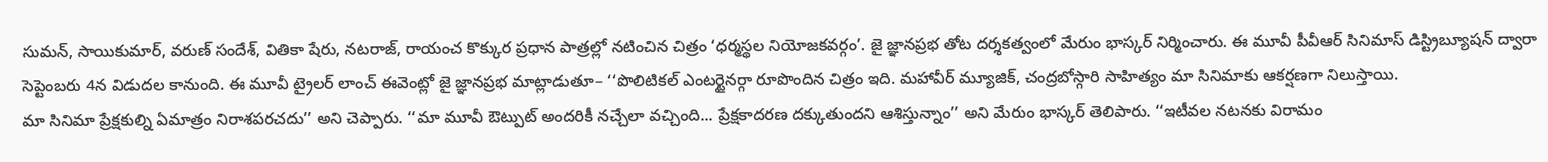సుమన్, సాయికుమార్, వరుణ్ సందేశ్, వితికా షేరు, నటరాజ్, రాయంచ కొక్కుర ప్రధాన పాత్రల్లో నటించిన చిత్రం ‘ధర్మస్థల నియోజకవర్గం’. జై జ్ఞానప్రభ తోట దర్శకత్వంలో మేరుం భాస్కర్ నిర్మించారు. ఈ మూవీ పీవీఆర్ సినిమాస్ డిస్ట్రిబ్యూషన్ ద్వారా సెప్టెంబరు 4న విడుదల కానుంది. ఈ మూవీ ట్రైలర్ లాంచ్ ఈవెంట్లో జై జ్ఞానప్రభ మాట్లాడుతూ– ‘‘పొలిటికల్ ఎంటర్టైనర్గా రూపొందిన చిత్రం ఇది. మహావీర్ మ్యూజిక్, చంద్రబోస్గారి సాహిత్యం మా సినిమాకు ఆకర్షణగా నిలుస్తాయి.
మా సినిమా ప్రేక్షకుల్ని ఏమాత్రం నిరాశపరచదు’’ అని చెప్పారు. ‘‘మా మూవీ ఔట్పుట్ అందరికీ నచ్చేలా వచ్చింది... ప్రేక్షకాదరణ దక్కుతుందని ఆశిస్తున్నాం’’ అని మేరుం భాస్కర్ తెలిపారు. ‘‘ఇటీవల నటనకు విరామం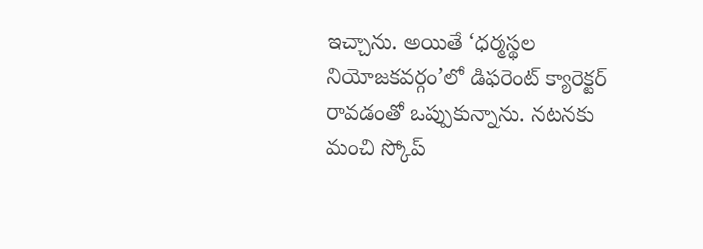ఇచ్చాను. అయితే ‘ధర్మస్థల నియోజకవర్గం’లో డిఫరెంట్ క్యారెక్టర్ రావడంతో ఒప్పుకున్నాను. నటనకు మంచి స్కోప్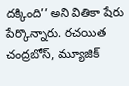దక్కింది’’ అని వితికా షేరు పేర్కొన్నారు. రచయిత చంద్రబోస్, మ్యూజిక్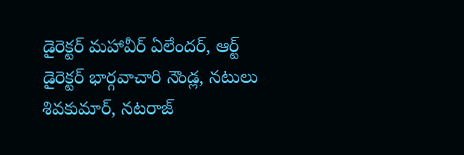డైరెక్టర్ మహావీర్ ఏలేందర్, ఆర్ట్ డైరెక్టర్ భార్గవాచారి నౌండ్ల, నటులు శివకుమార్, నటరాజ్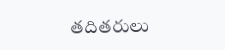తదితరులు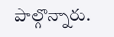పాల్గొన్నారు.